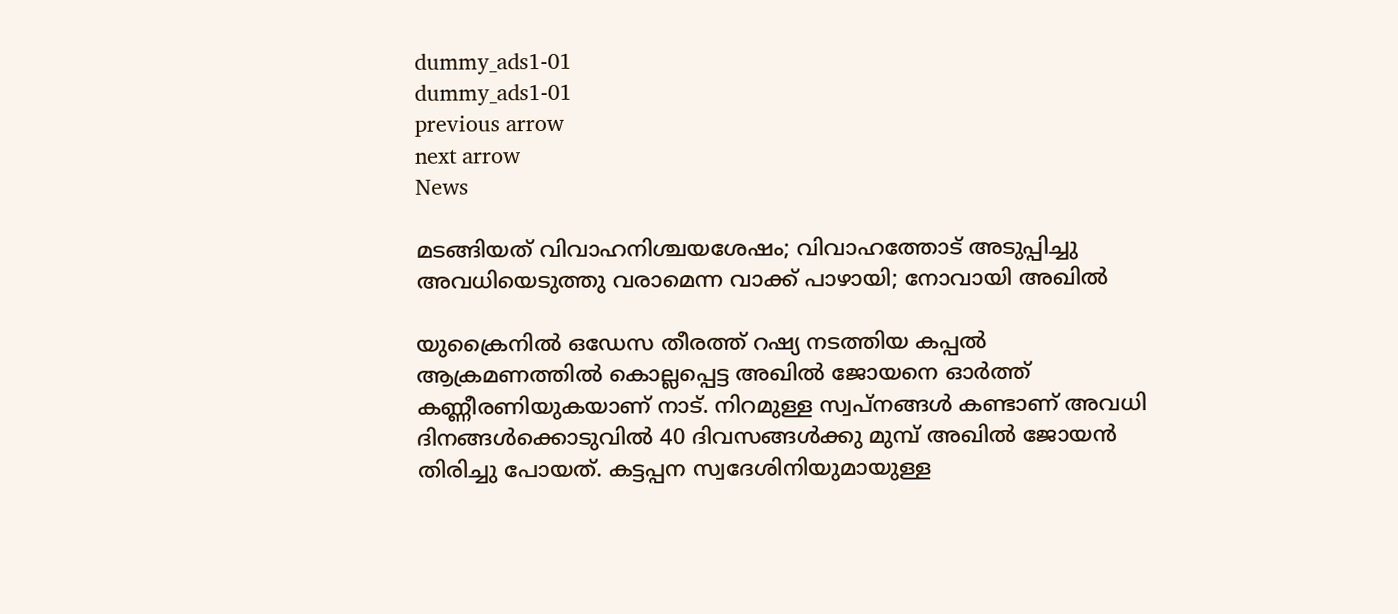dummy_ads1-01
dummy_ads1-01
previous arrow
next arrow
News

മടങ്ങിയത് വിവാഹനിശ്ചയശേഷം; വിവാഹത്തോട് അടുപ്പിച്ചു അവധിയെടുത്തു വരാമെന്ന വാക്ക് പാഴായി; നോവായി അഖില്‍

യുക്രൈനില്‍ ഒഡേസ തീരത്ത് റഷ്യ നടത്തിയ കപ്പല്‍ ആക്രമണത്തില്‍ കൊല്ലപ്പെട്ട അഖില്‍ ജോയനെ ഓര്‍ത്ത് കണ്ണീരണിയുകയാണ് നാട്. നിറമുള്ള സ്വപ്‌നങ്ങള്‍ കണ്ടാണ് അവധി ദിനങ്ങള്‍ക്കൊടുവില്‍ 40 ദിവസങ്ങള്‍ക്കു മുമ്പ് അഖില്‍ ജോയന്‍ തിരിച്ചു പോയത്. കട്ടപ്പന സ്വദേശിനിയുമായുള്ള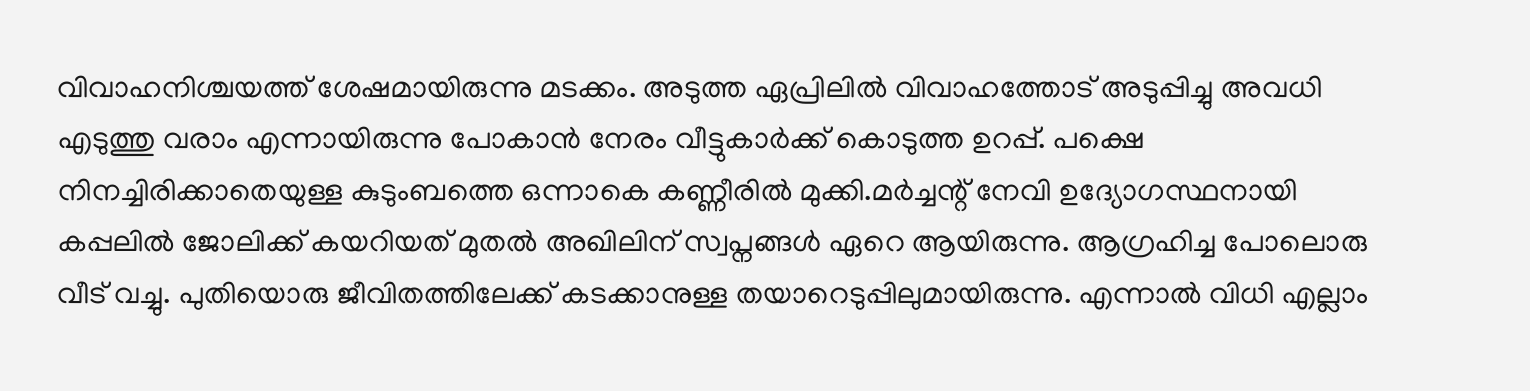വിവാഹനിശ്ചയത്ത് ശേഷമായിരുന്നു മടക്കം. അടുത്ത ഏപ്രിലില്‍ വിവാഹത്തോട് അടുപ്പിച്ചു അവധി എടുത്തു വരാം എന്നായിരുന്നു പോകാന്‍ നേരം വീട്ടുകാര്‍ക്ക് കൊടുത്ത ഉറപ്പ്. പക്ഷെ നിനച്ചിരിക്കാതെയുള്ള കുടുംബത്തെ ഒന്നാകെ കണ്ണീരില്‍ മുക്കി.മര്‍ച്ചന്റ് നേവി ഉദ്യോഗസ്ഥനായി കപ്പലില്‍ ജോലിക്ക് കയറിയത് മുതല്‍ അഖിലിന് സ്വപ്നങ്ങള്‍ ഏറെ ആയിരുന്നു. ആഗ്രഹിച്ച പോലൊരു വീട് വച്ചു. പുതിയൊരു ജീവിതത്തിലേക്ക് കടക്കാനുള്ള തയാറെടുപ്പിലുമായിരുന്നു. എന്നാല്‍ വിധി എല്ലാം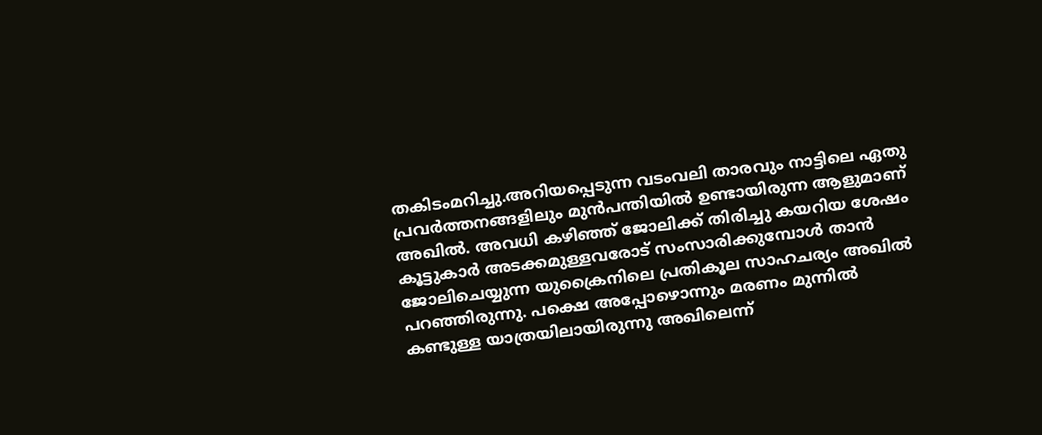തകിടംമറിച്ചു.അറിയപ്പെടുന്ന വടംവലി താരവും നാട്ടിലെ ഏതു പ്രവര്‍ത്തനങ്ങളിലും മുന്‍പന്തിയില്‍ ഉണ്ടായിരുന്ന ആളുമാണ് അഖില്‍. അവധി കഴിഞ്ഞ് ജോലിക്ക് തിരിച്ചു കയറിയ ശേഷം കൂട്ടുകാര്‍ അടക്കമുള്ളവരോട് സംസാരിക്കുമ്പോള്‍ താന്‍ ജോലിചെയ്യുന്ന യുക്രൈനിലെ പ്രതികൂല സാഹചര്യം അഖില്‍ പറഞ്ഞിരുന്നു. പക്ഷെ അപ്പോഴൊന്നും മരണം മുന്നില്‍ കണ്ടുള്ള യാത്രയിലായിരുന്നു അഖിലെന്ന്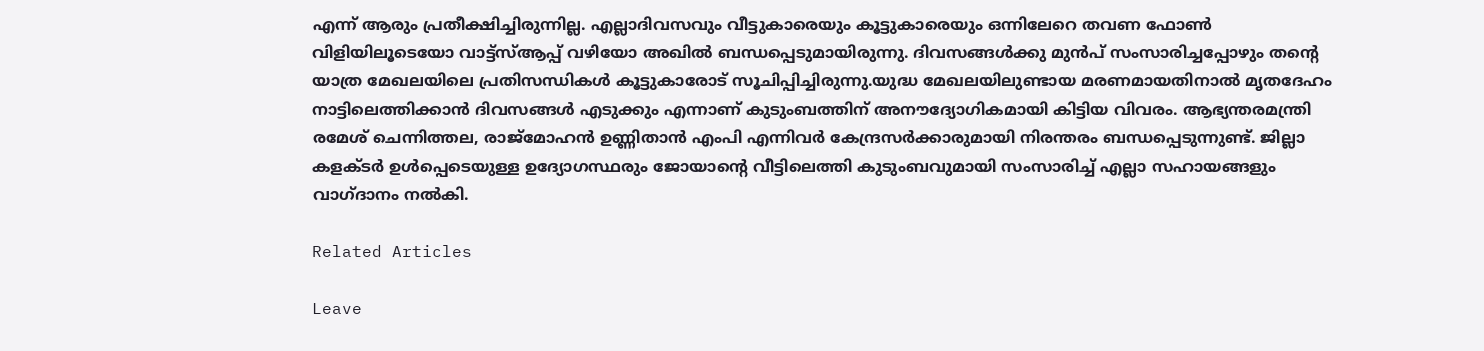എന്ന് ആരും പ്രതീക്ഷിച്ചിരുന്നില്ല. എല്ലാദിവസവും വീട്ടുകാരെയും കൂട്ടുകാരെയും ഒന്നിലേറെ തവണ ഫോണ്‍ വിളിയിലൂടെയോ വാട്ട്‌സ്ആപ്പ് വഴിയോ അഖില്‍ ബന്ധപ്പെടുമായിരുന്നു. ദിവസങ്ങള്‍ക്കു മുന്‍പ് സംസാരിച്ചപ്പോഴും തന്റെ യാത്ര മേഖലയിലെ പ്രതിസന്ധികള്‍ കൂട്ടുകാരോട് സൂചിപ്പിച്ചിരുന്നു.യുദ്ധ മേഖലയിലുണ്ടായ മരണമായതിനാല്‍ മൃതദേഹം നാട്ടിലെത്തിക്കാന്‍ ദിവസങ്ങള്‍ എടുക്കും എന്നാണ് കുടുംബത്തിന് അനൗദ്യോഗികമായി കിട്ടിയ വിവരം. ആഭ്യന്തരമന്ത്രി രമേശ് ചെന്നിത്തല, രാജ്‌മോഹന്‍ ഉണ്ണിതാന്‍ എംപി എന്നിവര്‍ കേന്ദ്രസര്‍ക്കാരുമായി നിരന്തരം ബന്ധപ്പെടുന്നുണ്ട്. ജില്ലാ കളക്ടര്‍ ഉള്‍പ്പെടെയുള്ള ഉദ്യോഗസ്ഥരും ജോയാന്റെ വീട്ടിലെത്തി കുടുംബവുമായി സംസാരിച്ച് എല്ലാ സഹായങ്ങളും വാഗ്ദാനം നല്‍കി.

Related Articles

Leave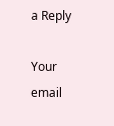a Reply

Your email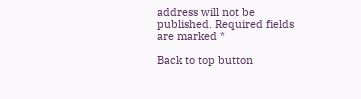address will not be published. Required fields are marked *

Back to top button